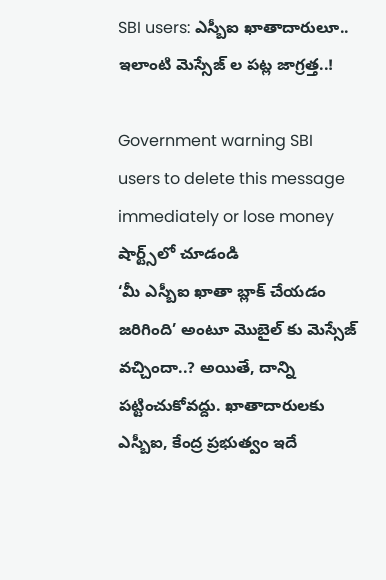SBI users: ఎస్బీఐ ఖాతాదారులూ.. ఇలాంటి మెస్సేజ్ ల పట్ల జాగ్రత్త..!

Government warning SBI users to delete this message immediately or lose money
షార్ట్స్‌లో చూడండి
‘మీ ఎస్బీఐ ఖాతా బ్లాక్ చేయడం జరిగింది’ అంటూ మొబైల్ కు మెస్సేజ్ వచ్చిందా..? అయితే, దాన్ని పట్టించుకోవద్దు. ఖాతాదారులకు ఎస్బీఐ, కేంద్ర ప్రభుత్వం ఇదే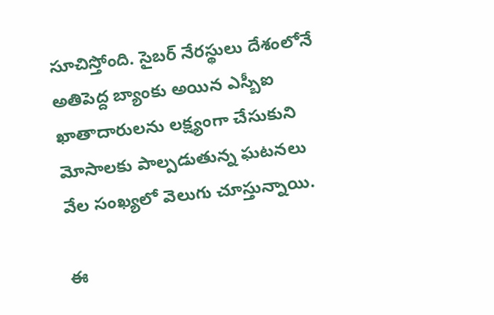సూచిస్తోంది. సైబర్ నేరస్థులు దేశంలోనే అతిపెద్ద బ్యాంకు అయిన ఎస్బీఐ ఖాతాదారులను లక్ష్యంగా చేసుకుని మోసాలకు పాల్పడుతున్న ఘటనలు వేల సంఖ్యలో వెలుగు చూస్తున్నాయి.

ఈ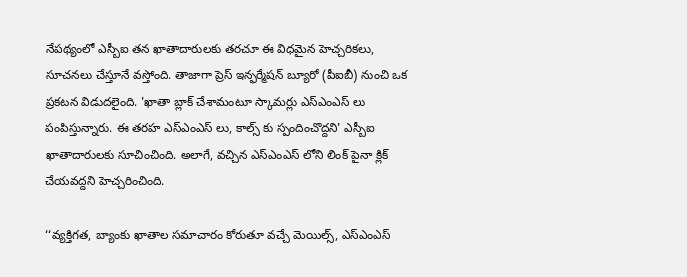నేపథ్యంలో ఎస్బీఐ తన ఖాతాదారులకు తరచూ ఈ విధమైన హెచ్చరికలు, సూచనలు చేస్తూనే వస్తోంది. తాజాగా ప్రెస్ ఇన్ఫర్మేషన్ బ్యూరో (పీఐబీ) నుంచి ఒక ప్రకటన విడుదలైంది. 'ఖాతా బ్లాక్ చేశామంటూ స్కామర్లు ఎస్ఎంఎస్ లు పంపిస్తున్నారు. ఈ తరహ ఎస్ఎంఎస్ లు, కాల్స్ కు స్పందించొద్దని' ఎస్బీఐ ఖాతాదారులకు సూచించింది. అలాగే, వచ్చిన ఎస్ఎంఎస్ లోని లింక్ పైనా క్లిక్ చేయవద్దని హెచ్చరించింది.

‘‘వ్యక్తిగత, బ్యాంకు ఖాతాల సమాచారం కోరుతూ వచ్చే మెయిల్స్, ఎస్ఎంఎస్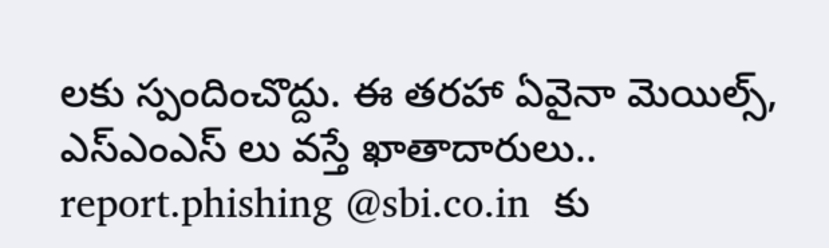లకు స్పందించొద్దు. ఈ తరహా ఏవైనా మెయిల్స్, ఎస్ఎంఎస్ లు వస్తే ఖాతాదారులు.. report.phishing @sbi.co.in  కు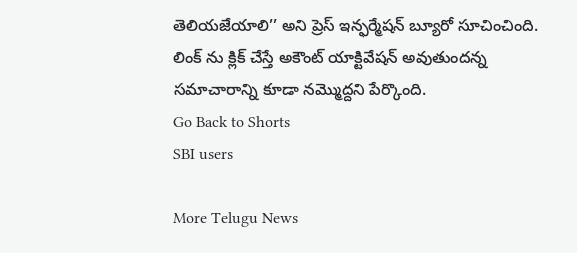తెలియజేయాలి’’ అని ప్రెస్ ఇన్ఫర్మేషన్ బ్యూరో సూచించింది. లింక్ ను క్లిక్ చేస్తే అకౌంట్ యాక్టివేషన్ అవుతుందన్న సమాచారాన్ని కూడా నమ్మొద్దని పేర్కొంది.
Go Back to Shorts
SBI users

More Telugu News